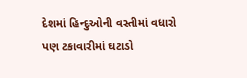દેશમાં હિન્દુઓની વસ્તીમાં વધારો પણ ટકાવારીમાં ઘટાડો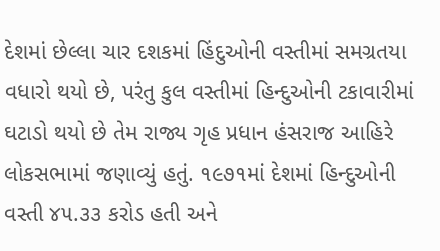દેશમાં છેલ્લા ચાર દશકમાં હિંદુઓની વસ્તીમાં સમગ્રતયા વધારો થયો છે, પરંતુ કુલ વસ્તીમાં હિન્દુઓની ટકાવારીમાં ઘટાડો થયો છે તેમ રાજ્ય ગૃહ પ્રધાન હંસરાજ આહિરે લોકસભામાં જણાવ્યું હતું. ૧૯૭૧માં દેશમાં હિન્દુઓની વસ્તી ૪૫.૩૩ કરોડ હતી અને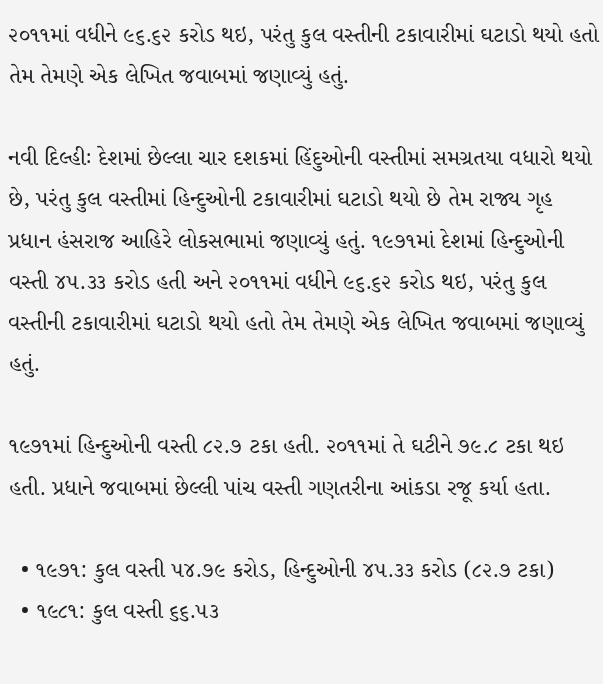૨૦૧૧માં વધીને ૯૬.૬૨ કરોડ થઇ, પરંતુ કુલ વસ્તીની ટકાવારીમાં ઘટાડો થયો હતો તેમ તેમણે એક લેખિત જવાબમાં જણાવ્યું હતું.

નવી દિલ્હીઃ દેશમાં છેલ્લા ચાર દશકમાં હિંદુઓની વસ્તીમાં સમગ્રતયા વધારો થયો છે, પરંતુ કુલ વસ્તીમાં હિન્દુઓની ટકાવારીમાં ઘટાડો થયો છે તેમ રાજ્ય ગૃહ પ્રધાન હંસરાજ આહિરે લોકસભામાં જણાવ્યું હતું. ૧૯૭૧માં દેશમાં હિન્દુઓની વસ્તી ૪૫.૩૩ કરોડ હતી અને ૨૦૧૧માં વધીને ૯૬.૬૨ કરોડ થઇ, પરંતુ કુલ વસ્તીની ટકાવારીમાં ઘટાડો થયો હતો તેમ તેમણે એક લેખિત જવાબમાં જણાવ્યું હતું.

૧૯૭૧માં હિન્દુઓની વસ્તી ૮૨.૭ ટકા હતી. ૨૦૧૧માં તે ઘટીને ૭૯.૮ ટકા થઇ હતી. પ્રધાને જવાબમાં છેલ્લી પાંચ વસ્તી ગણતરીના આંકડા રજૂ કર્યા હતા.

  • ૧૯૭૧: કુલ વસ્તી ૫૪.૭૯ કરોડ, હિન્દુઓની ૪૫.૩૩ કરોડ (૮૨.૭ ટકા)
  • ૧૯૮૧: કુલ વસ્તી ૬૬.૫૩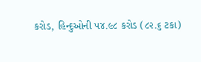કરોડ, હિન્દુઓની ૫૪.૯૮ કરોડ (૮૨.૬ ટકા)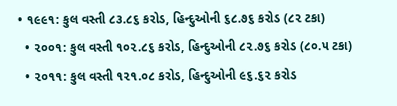• ૧૯૯૧: કુલ વસ્તી ૮૩.૮૬ કરોડ, હિન્દુઓની ૬૮.૭૬ કરોડ (૮૨ ટકા)
  • ૨૦૦૧: કુલ વસ્તી ૧૦૨.૮૬ કરોડ, હિન્દુઓની ૮૨.૭૬ કરોડ (૮૦.૫ ટકા)
  • ૨૦૧૧: કુલ વસ્તી ૧૨૧.૦૮ કરોડ, હિન્દુઓની ૯૬.૬૨ કરોડ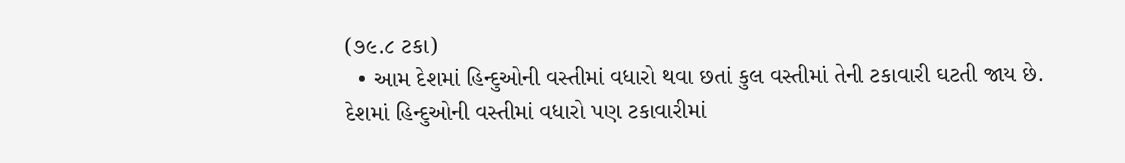(૭૯.૮ ટકા)
  • આમ દેશમાં હિન્દુઓની વસ્તીમાં વધારો થવા છતાં કુલ વસ્તીમાં તેની ટકાવારી ઘટતી જાય છે.
દેશમાં હિન્દુઓની વસ્તીમાં વધારો પણ ટકાવારીમાં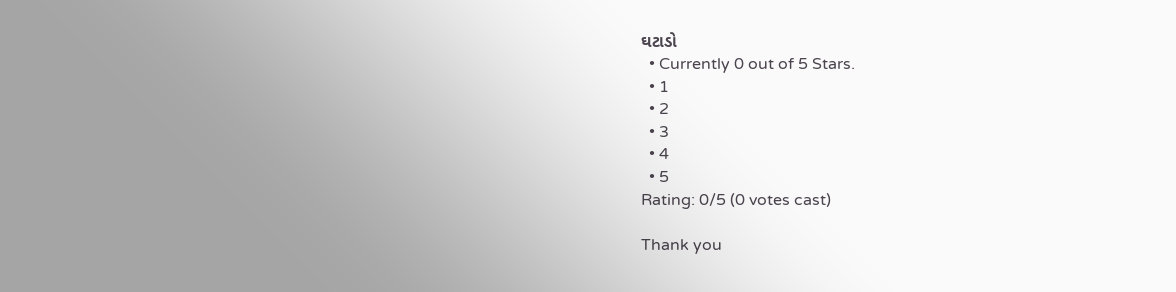ઘટાડો
  • Currently 0 out of 5 Stars.
  • 1
  • 2
  • 3
  • 4
  • 5
Rating: 0/5 (0 votes cast)

Thank you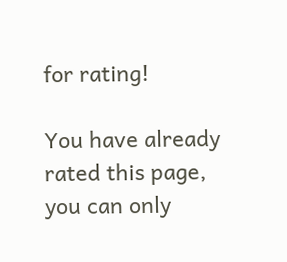for rating!

You have already rated this page, you can only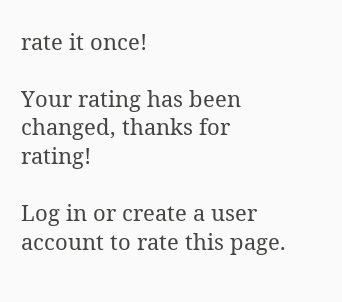rate it once!

Your rating has been changed, thanks for rating!

Log in or create a user account to rate this page.